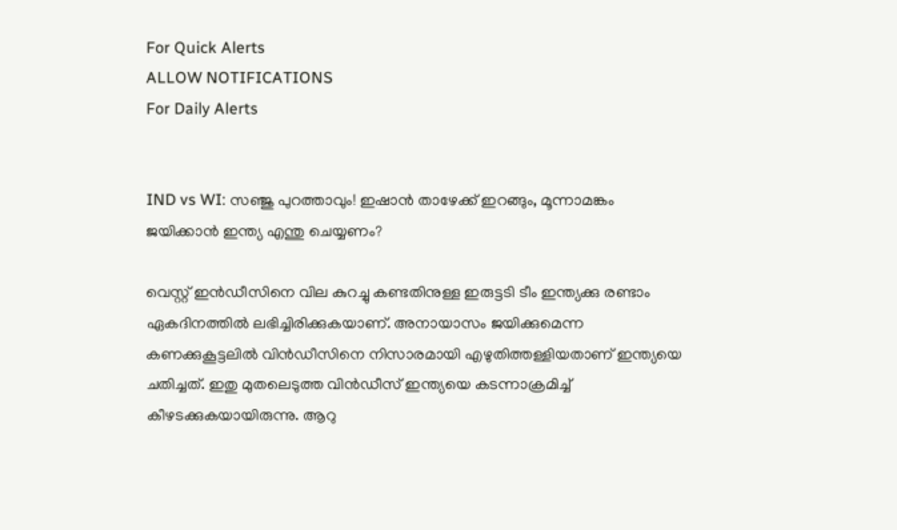For Quick Alerts
ALLOW NOTIFICATIONS
For Daily Alerts


IND vs WI: സഞ്ജു പുറത്താവും! ഇഷാന്‍ താഴേക്ക് ഇറങ്ങും, മൂന്നാമങ്കം ജയിക്കാന്‍ ഇന്ത്യ എന്തു ചെയ്യണം?

വെസ്റ്റ് ഇന്‍ഡീസിനെ വില കുറച്ചു കണ്ടതിനുള്ള ഇരുട്ടടി ടീം ഇന്ത്യക്കു രണ്ടാം ഏകദിനത്തില്‍ ലഭിച്ചിരിക്കുകയാണ്. അനായാസം ജയിക്കുമെന്ന കണക്കുകൂട്ടലില്‍ വിന്‍ഡീസിനെ നിസാരമായി എഴുതിത്തള്ളിയതാണ് ഇന്ത്യയെ ചതിച്ചത്. ഇതു മുതലെടുത്ത വിന്‍ഡീസ് ഇന്ത്യയെ കടന്നാക്രമിച്ച് കീഴടക്കുകയായിരുന്നു. ആറു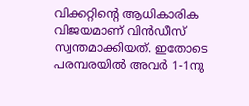വിക്കറ്റിന്റെ ആധികാരിക വിജയമാണ് വിന്‍ഡീസ് സ്വന്തമാക്കിയത്. ഇതോടെ പരമ്പരയില്‍ അവര്‍ 1-1നു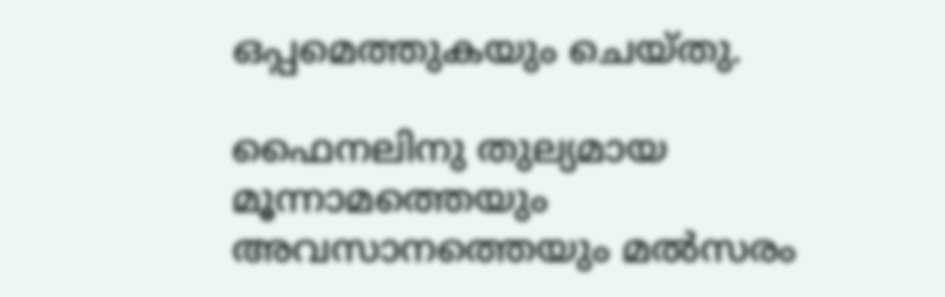ഒപ്പമെത്തുകയും ചെയ്തു.

ഫൈനലിനു തുല്യമായ മൂന്നാമത്തെയും അവസാനത്തെയും മല്‍സരം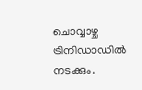ചൊവ്വാഴ്ച ട്രിനിഡാഡില്‍ നടക്കും.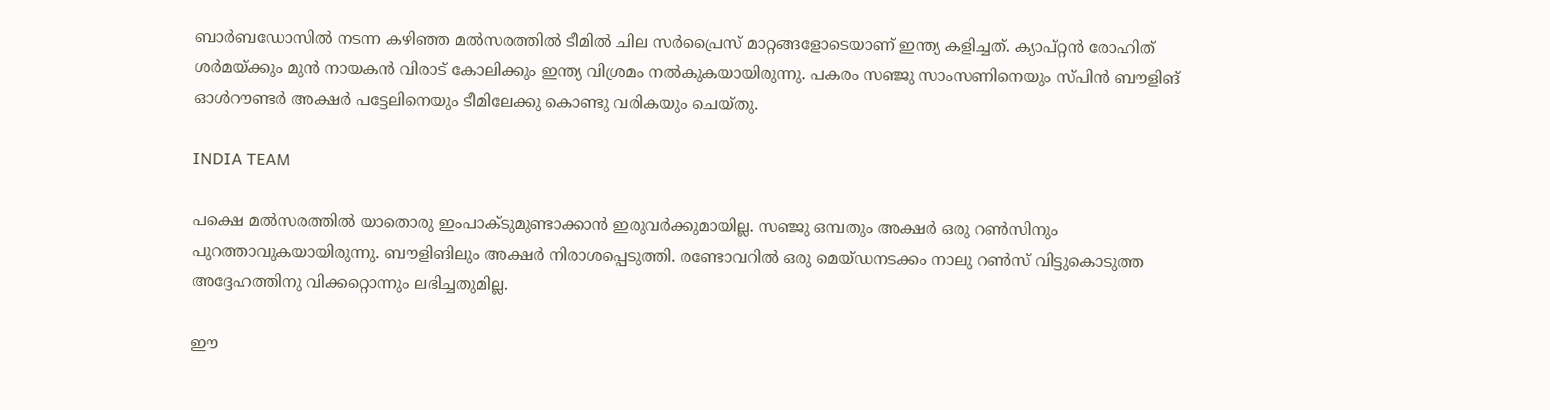ബാര്‍ബഡോസില്‍ നടന്ന കഴിഞ്ഞ മല്‍സരത്തില്‍ ടീമില്‍ ചില സര്‍പ്രൈസ് മാറ്റങ്ങളോടെയാണ് ഇന്ത്യ കളിച്ചത്. ക്യാപ്റ്റന്‍ രോഹിത് ശര്‍മയ്ക്കും മുന്‍ നായകന്‍ വിരാട് കോലിക്കും ഇന്ത്യ വിശ്രമം നല്‍കുകയായിരുന്നു. പകരം സഞ്ജു സാംസണിനെയും സ്പിന്‍ ബൗളിങ് ഓള്‍റൗണ്ടര്‍ അക്ഷര്‍ പട്ടേലിനെയും ടീമിലേക്കു കൊണ്ടു വരികയും ചെയ്തു.

INDIA TEAM

പക്ഷെ മല്‍സരത്തില്‍ യാതൊരു ഇംപാക്ടുമുണ്ടാക്കാന്‍ ഇരുവര്‍ക്കുമായില്ല. സഞ്ജു ഒമ്പതും അക്ഷര്‍ ഒരു റണ്‍സിനും പുറത്താവുകയായിരുന്നു. ബൗളിങിലും അക്ഷര്‍ നിരാശപ്പെടുത്തി. രണ്ടോവറില്‍ ഒരു മെയ്ഡനടക്കം നാലു റണ്‍സ് വിട്ടുകൊടുത്ത അദ്ദേഹത്തിനു വിക്കറ്റൊന്നും ലഭിച്ചതുമില്ല.

ഈ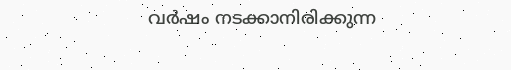വര്‍ഷം നടക്കാനിരിക്കുന്ന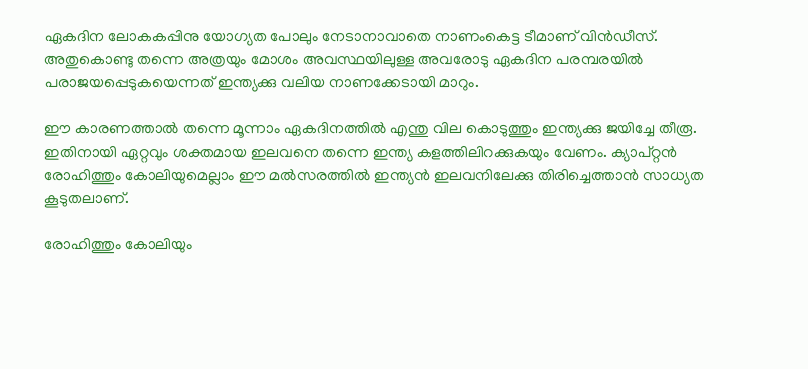ഏകദിന ലോകകപ്പിനു യോഗ്യത പോലും നേടാനാവാതെ നാണംകെട്ട ടീമാണ് വിന്‍ഡീസ്. അതുകൊണ്ടു തന്നെ അത്രയും മോശം അവസ്ഥയിലുള്ള അവരോടു ഏകദിന പരമ്പരയില്‍ പരാജയപ്പെടുകയെന്നത് ഇന്ത്യക്കു വലിയ നാണക്കേടായി മാറും.

ഈ കാരണത്താല്‍ തന്നെ മൂന്നാം ഏകദിനത്തില്‍ എന്തു വില കൊടുത്തും ഇന്ത്യക്കു ജയിച്ചേ തീരൂ. ഇതിനായി ഏറ്റവും ശക്തമായ ഇലവനെ തന്നെ ഇന്ത്യ കളത്തിലിറക്കുകയും വേണം. ക്യാപ്റ്റന്‍ രോഹിത്തും കോലിയുമെല്ലാം ഈ മല്‍സരത്തില്‍ ഇന്ത്യന്‍ ഇലവനിലേക്കു തിരിച്ചെത്താന്‍ സാധ്യത കൂടുതലാണ്.

രോഹിത്തും കോലിയും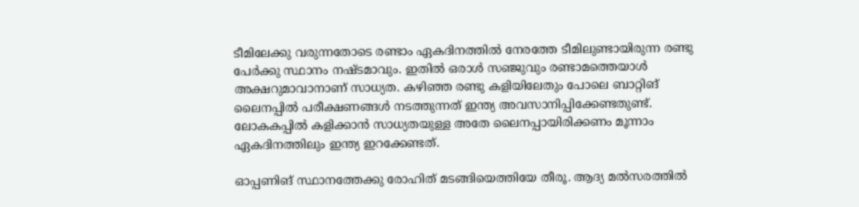ടീമിലേക്കു വരുന്നതോടെ രണ്ടാം ഏകദിനത്തില്‍ നേരത്തേ ടീമിലുണ്ടായിരുന്ന രണ്ടു പേര്‍ക്കു സ്ഥാനം നഷ്ടമാവും. ഇതില്‍ ഒരാള്‍ സഞ്ജുവും രണ്ടാമത്തെയാള്‍ അക്ഷറുമാവാനാണ് സാധ്യത. കഴിഞ്ഞ രണ്ടു കളിയിലേതും പോലെ ബാറ്റിങ് ലൈനപ്പില്‍ പരീക്ഷണങ്ങള്‍ നടത്തുന്നത് ഇന്ത്യ അവസാനിപ്പിക്കേണ്ടതുണ്ട്. ലോകകപ്പില്‍ കളിക്കാന്‍ സാധ്യതയുള്ള അതേ ലൈനപ്പായിരിക്കണം മൂന്നാം ഏകദിനത്തിലും ഇന്ത്യ ഇറക്കേണ്ടത്.

ഓപ്പണിങ് സ്ഥാനത്തേക്കു രോഹിത് മടങ്ങിയെത്തിയേ തീരൂ. ആദ്യ മല്‍സരത്തില്‍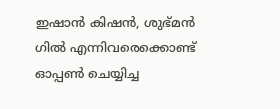ഇഷാന്‍ കിഷന്‍, ശുഭ്മന്‍ ഗില്‍ എന്നിവരെക്കൊണ്ട് ഓപ്പണ്‍ ചെയ്യിച്ച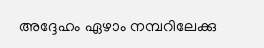അദ്ദേഹം ഏഴാം നമ്പറിലേക്കു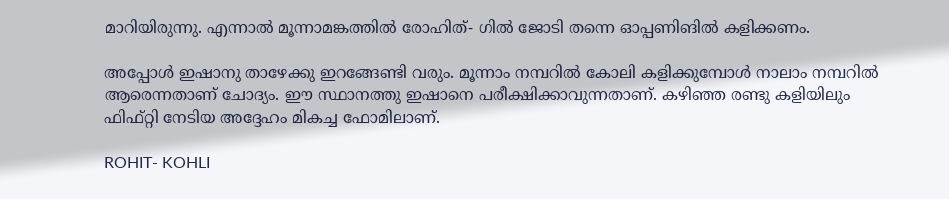മാറിയിരുന്നു. എന്നാല്‍ മൂന്നാമങ്കത്തില്‍ രോഹിത്- ഗില്‍ ജോടി തന്നെ ഓപ്പണിങില്‍ കളിക്കണം.

അപ്പോള്‍ ഇഷാനു താഴേക്കു ഇറങ്ങേണ്ടി വരും. മൂന്നാം നമ്പറില്‍ കോലി കളിക്കുമ്പോള്‍ നാലാം നമ്പറില്‍ ആരെന്നതാണ് ചോദ്യം. ഈ സ്ഥാനത്തു ഇഷാനെ പരീക്ഷിക്കാവുന്നതാണ്. കഴിഞ്ഞ രണ്ടു കളിയിലും ഫിഫ്റ്റി നേടിയ അദ്ദേഹം മികച്ച ഫോമിലാണ്.

ROHIT- KOHLI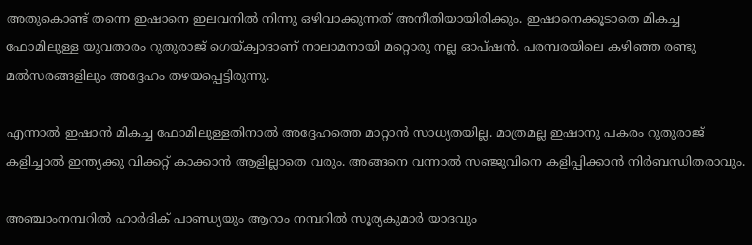അതുകൊണ്ട് തന്നെ ഇഷാനെ ഇലവനില്‍ നിന്നു ഒഴിവാക്കുന്നത് അനീതിയായിരിക്കും. ഇഷാനെക്കൂടാതെ മികച്ച ഫോമിലുള്ള യുവതാരം റുതുരാജ് ഗെയ്ക്വാദാണ് നാലാമനായി മറ്റൊരു നല്ല ഓപ്ഷന്‍. പരമ്പരയിലെ കഴിഞ്ഞ രണ്ടു മല്‍സരങ്ങളിലും അദ്ദേഹം തഴയപ്പെട്ടിരുന്നു.

എന്നാല്‍ ഇഷാന്‍ മികച്ച ഫോമിലുള്ളതിനാല്‍ അദ്ദേഹത്തെ മാറ്റാന്‍ സാധ്യതയില്ല. മാത്രമല്ല ഇഷാനു പകരം റുതുരാജ് കളിച്ചാല്‍ ഇന്ത്യക്കു വിക്കറ്റ് കാക്കാന്‍ ആളില്ലാതെ വരും. അങ്ങനെ വന്നാല്‍ സഞ്ജുവിനെ കളിപ്പിക്കാന്‍ നിര്‍ബന്ധിതരാവും.

അഞ്ചാംനമ്പറില്‍ ഹാര്‍ദിക് പാണ്ഡ്യയും ആറാം നമ്പറില്‍ സൂര്യകുമാര്‍ യാദവും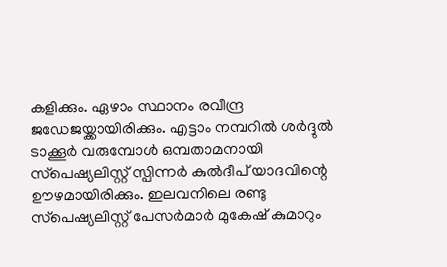കളിക്കും. ഏഴാം സ്ഥാനം രവീന്ദ്ര ജഡേജയ്ക്കായിരിക്കും. എട്ടാം നമ്പറില്‍ ശര്‍ദ്ദുല്‍ ടാക്കൂര്‍ വരുമ്പോള്‍ ഒമ്പതാമനായി സ്‌പെഷ്യലിസ്റ്റ് സ്പിന്നര്‍ കുല്‍ദീപ് യാദവിന്റെ ഊഴമായിരിക്കും. ഇലവനിലെ രണ്ടു സ്‌പെഷ്യലിസ്റ്റ് പേസര്‍മാര്‍ മുകേഷ് കുമാറും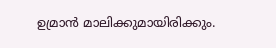ഉമ്രാന്‍ മാലിക്കുമായിരിക്കും.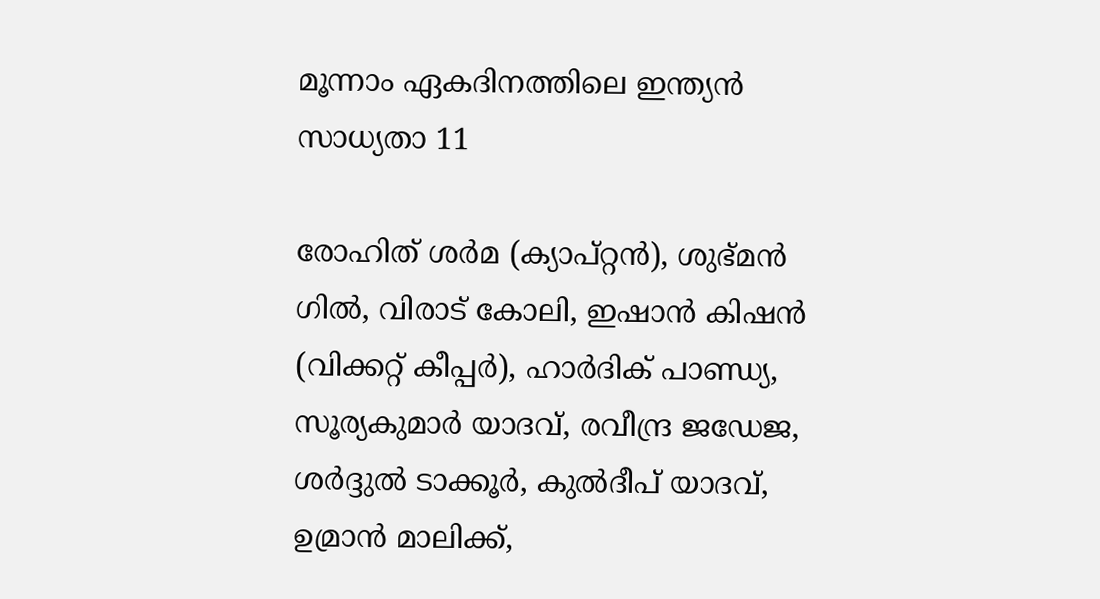മൂന്നാം ഏകദിനത്തിലെ ഇന്ത്യന്‍ സാധ്യതാ 11

രോഹിത് ശര്‍മ (ക്യാപ്റ്റന്‍), ശുഭ്മന്‍ ഗില്‍, വിരാട് കോലി, ഇഷാന്‍ കിഷന്‍ (വിക്കറ്റ് കീപ്പര്‍), ഹാര്‍ദിക് പാണ്ഡ്യ, സൂര്യകുമാര്‍ യാദവ്, രവീന്ദ്ര ജഡേജ, ശര്‍ദ്ദുല്‍ ടാക്കൂര്‍, കുല്‍ദീപ് യാദവ്, ഉമ്രാന്‍ മാലിക്ക്,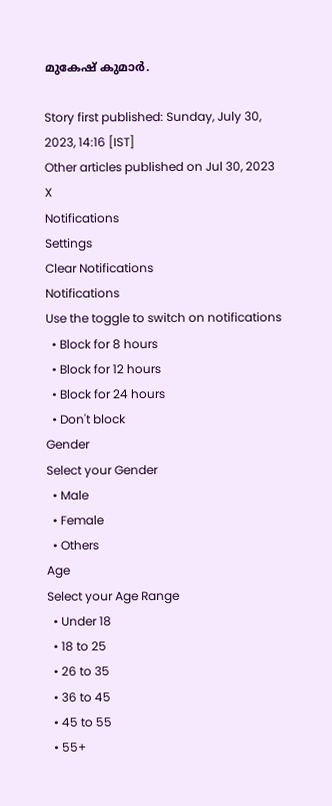മുകേഷ് കുമാര്‍.

Story first published: Sunday, July 30, 2023, 14:16 [IST]
Other articles published on Jul 30, 2023
X
Notifications
Settings
Clear Notifications
Notifications
Use the toggle to switch on notifications
  • Block for 8 hours
  • Block for 12 hours
  • Block for 24 hours
  • Don't block
Gender
Select your Gender
  • Male
  • Female
  • Others
Age
Select your Age Range
  • Under 18
  • 18 to 25
  • 26 to 35
  • 36 to 45
  • 45 to 55
  • 55+